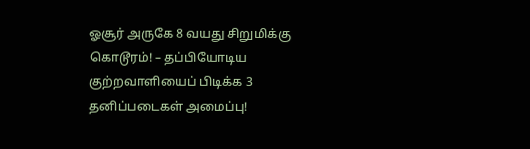ஓசூர் அருகே 8 வயது சிறுமிக்கு கொடூரம்! – தப்பியோடிய குற்றவாளியைப் பிடிக்க 3 தனிப்படைகள் அமைப்பு!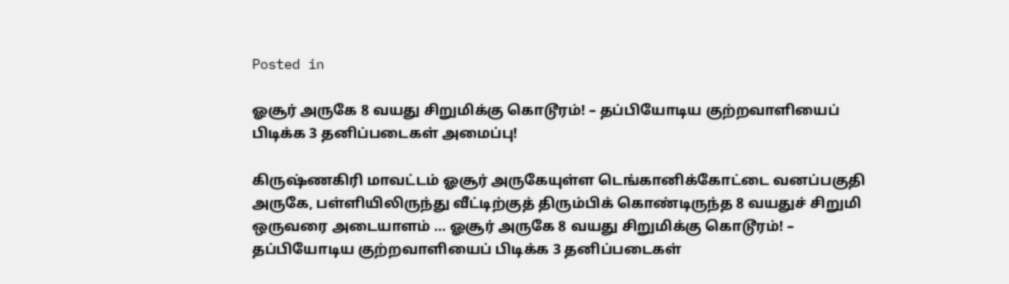Posted in

ஓசூர் அருகே 8 வயது சிறுமிக்கு கொடூரம்! – தப்பியோடிய குற்றவாளியைப் பிடிக்க 3 தனிப்படைகள் அமைப்பு!

கிருஷ்ணகிரி மாவட்டம் ஓசூர் அருகேயுள்ள டெங்கானிக்கோட்டை வனப்பகுதி அருகே, பள்ளியிலிருந்து வீட்டிற்குத் திரும்பிக் கொண்டிருந்த 8 வயதுச் சிறுமி ஒருவரை அடையாளம் … ஓசூர் அருகே 8 வயது சிறுமிக்கு கொடூரம்! – தப்பியோடிய குற்றவாளியைப் பிடிக்க 3 தனிப்படைகள்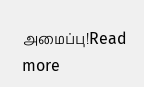அமைப்பு!Read more